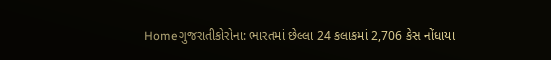Homeગુજરાતીકોરોના: ભારતમાં છેલ્લા 24 કલાકમાં 2,706 કેસ નોંધાયા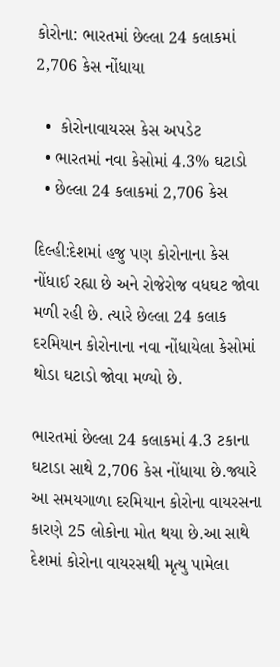કોરોના: ભારતમાં છેલ્લા 24 કલાકમાં 2,706 કેસ નોંધાયા

  •  કોરોનાવાયરસ કેસ અપડેટ
  • ભારતમાં નવા કેસોમાં 4.3% ઘટાડો
  • છેલ્લા 24 કલાકમાં 2,706 કેસ

દિલ્હી:દેશમાં હજુ પણ કોરોનાના કેસ નોંધાઈ રહ્યા છે અને રોજેરોજ વધઘટ જોવા મળી રહી છે. ત્યારે છેલ્લા 24 કલાક દરમિયાન કોરોનાના નવા નોંધાયેલા કેસોમાં થોડા ઘટાડો જોવા મળ્યો છે.

ભારતમાં છેલ્લા 24 કલાકમાં 4.3 ટકાના ઘટાડા સાથે 2,706 કેસ નોંધાયા છે.જ્યારે આ સમયગાળા દરમિયાન કોરોના વાયરસના કારણે 25 લોકોના મોત થયા છે.આ સાથે દેશમાં કોરોના વાયરસથી મૃત્યુ પામેલા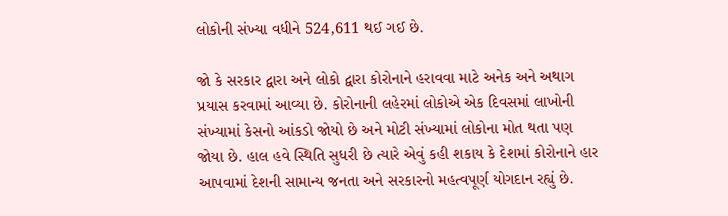લોકોની સંખ્યા વધીને 524,611 થઈ ગઈ છે.

જો કે સરકાર દ્વારા અને લોકો દ્વારા કોરોનાને હરાવવા માટે અનેક અને અથાગ પ્રયાસ કરવામાં આવ્યા છે. કોરોનાની લહેરમાં લોકોએ એક દિવસમાં લાખોની સંખ્યામાં કેસનો આંકડો જોયો છે અને મોટી સંખ્યામાં લોકોના મોત થતા પણ જોયા છે. હાલ હવે સ્થિતિ સુધરી છે ત્યારે એવું કહી શકાય કે દેશમાં કોરોનાને હાર આપવામાં દેશની સામાન્ય જનતા અને સરકારનો મહત્વપૂર્ણ યોગદાન રહ્યું છે.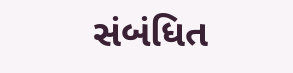સંબંધિત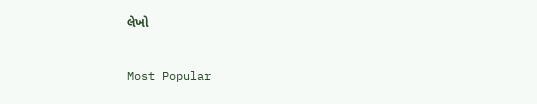લેખો

Most Popular